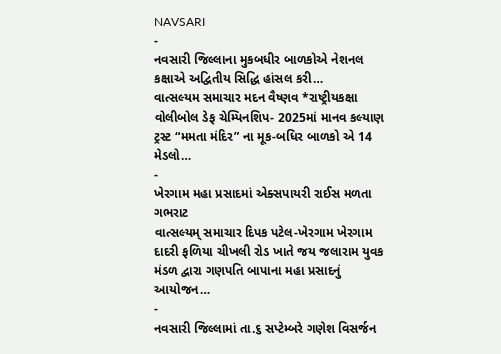NAVSARI
-
નવસારી જિલ્લાના મુકબધીર બાળકોએ નેશનલ કક્ષાએ અદ્વિતીય સિદ્ધિ હાંસલ કરી…
વાત્સલ્યમ સમાચાર મદન વૈષ્ણવ *રાષ્ટ્રીયકક્ષા વોલીબોલ ડેફ ચેમ્પિનશિપ- 2025માં માનવ કલ્યાણ ટ્રસ્ટ “મમતા મંદિર” ના મૂક-બધિર બાળકો એ 14 મેડલો…
-
ખેરગામ મહા પ્રસાદમાં એક્સપાયરી રાઈસ મળતા ગભરાટ
વાત્સલ્યમ્ સમાચાર દિપક પટેલ-ખેરગામ ખેરગામ દાદરી ફળિયા ચીખલી રોડ ખાતે જય જલારામ યુવક મંડળ દ્વારા ગણપતિ બાપાના મહા પ્રસાદનું આયોજન…
-
નવસારી જિલ્લામાં તા.૬ સપ્ટેમ્બરે ગણેશ વિસર્જન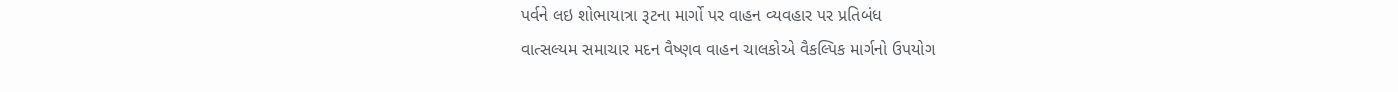પર્વને લઇ શોભાયાત્રા રૂટના માર્ગો પર વાહન વ્યવહાર પર પ્રતિબંધ
વાત્સલ્યમ સમાચાર મદન વૈષ્ણવ વાહન ચાલકોએ વૈકલ્પિક માર્ગનો ઉપયોગ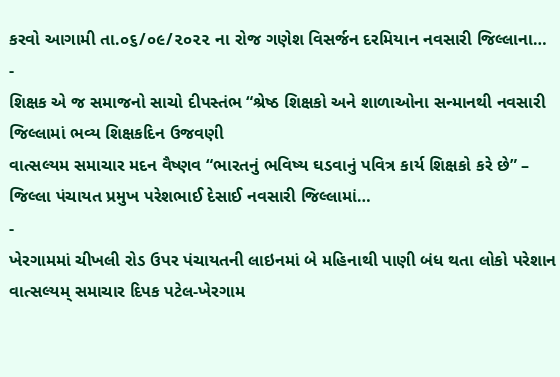કરવો આગામી તા.૦૬/૦૯/૨૦૨૨ ના રોજ ગણેશ વિસર્જન દરમિયાન નવસારી જિલ્લાના…
-
શિક્ષક એ જ સમાજનો સાચો દીપસ્તંભ “શ્રેષ્ઠ શિક્ષકો અને શાળાઓના સન્માનથી નવસારી જિલ્લામાં ભવ્ય શિક્ષકદિન ઉજવણી
વાત્સલ્યમ સમાચાર મદન વૈષ્ણવ “ભારતનું ભવિષ્ય ઘડવાનું પવિત્ર કાર્ય શિક્ષકો કરે છે” – જિલ્લા પંચાયત પ્રમુખ પરેશભાઈ દેસાઈ નવસારી જિલ્લામાં…
-
ખેરગામમાં ચીખલી રોડ ઉપર પંચાયતની લાઇનમાં બે મહિનાથી પાણી બંધ થતા લોકો પરેશાન
વાત્સલ્યમ્ સમાચાર દિપક પટેલ-ખેરગામ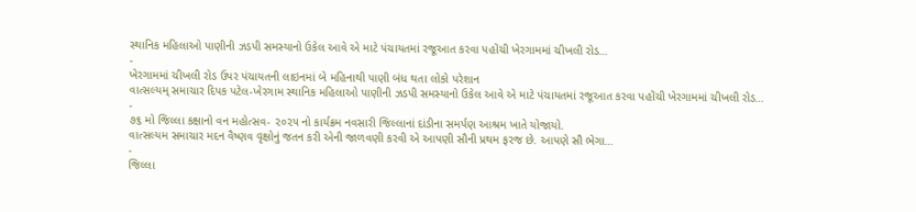સ્થાનિક મહિલાઓ પાણીની ઝડપી સમસ્યાનો ઉકેલ આવે એ માટે પંચાયતમાં રજૂઆત કરવા પહોંચી ખેરગામમાં ચીખલી રોડ…
-
ખેરગામમાં ચીખલી રોડ ઉપર પંચાયતની લાઇનમાં બે મહિનાથી પાણી બંધ થતા લોકો પરેશાન
વાત્સલ્યમ્ સમાચાર દિપક પટેલ-ખેરગામ સ્થાનિક મહિલાઓ પાણીની ઝડપી સમસ્યાનો ઉકેલ આવે એ માટે પંચાયતમાં રજૂઆત કરવા પહોંચી ખેરગામમાં ચીખલી રોડ…
-
૭૬ મો જિલ્લા કક્ષાનો વન મહોત્સવ- ૨૦૨૫ નો કાર્યક્રમ નવસારી જિલ્લાનાં દાંડીના સમર્પણ આશ્રમ ખાતે યોજાયો.
વાત્સલ્યમ સમાચાર મદન વૈષ્ણવ વૃક્ષોનું જતન કરી એની જાળવણી કરવી એ આપણી સૌની પ્રથમ ફરજ છે. આપણે સૌ ભેગા…
-
જિલ્લા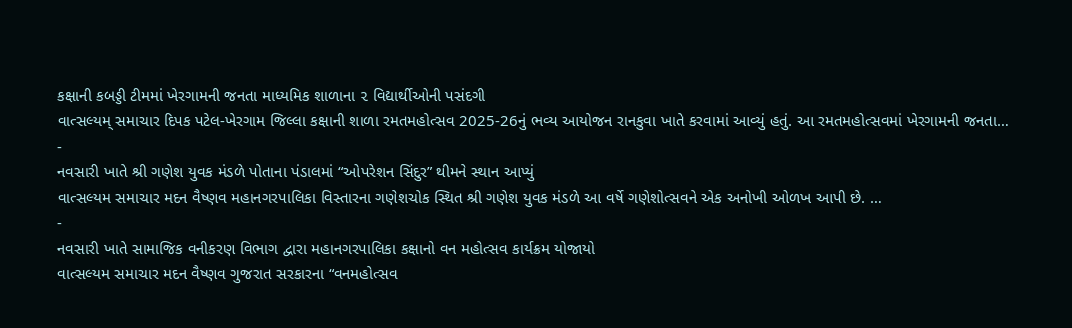કક્ષાની કબડ્ડી ટીમમાં ખેરગામની જનતા માધ્યમિક શાળાના ૨ વિદ્યાર્થીઓની પસંદગી
વાત્સલ્યમ્ સમાચાર દિપક પટેલ-ખેરગામ જિલ્લા કક્ષાની શાળા રમતમહોત્સવ 2025-26નું ભવ્ય આયોજન રાનકુવા ખાતે કરવામાં આવ્યું હતું. આ રમતમહોત્સવમાં ખેરગામની જનતા…
-
નવસારી ખાતે શ્રી ગણેશ યુવક મંડળે પોતાના પંડાલમાં “ઓપરેશન સિંદુર” થીમને સ્થાન આપ્યું
વાત્સલ્યમ સમાચાર મદન વૈષ્ણવ મહાનગરપાલિકા વિસ્તારના ગણેશચોક સ્થિત શ્રી ગણેશ યુવક મંડળે આ વર્ષે ગણેશોત્સવને એક અનોખી ઓળખ આપી છે. …
-
નવસારી ખાતે સામાજિક વનીકરણ વિભાગ દ્વારા મહાનગરપાલિકા કક્ષાનો વન મહોત્સવ કાર્યક્રમ યોજાયો
વાત્સલ્યમ સમાચાર મદન વૈષ્ણવ ગુજરાત સરકારના “વનમહોત્સવ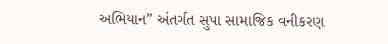અભિયાન” અંતર્ગત સુપા સામાજિક વનીકરણ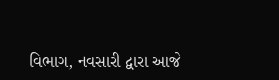વિભાગ, નવસારી દ્વારા આજે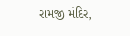રામજી મંદિર,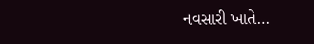નવસારી ખાતે…